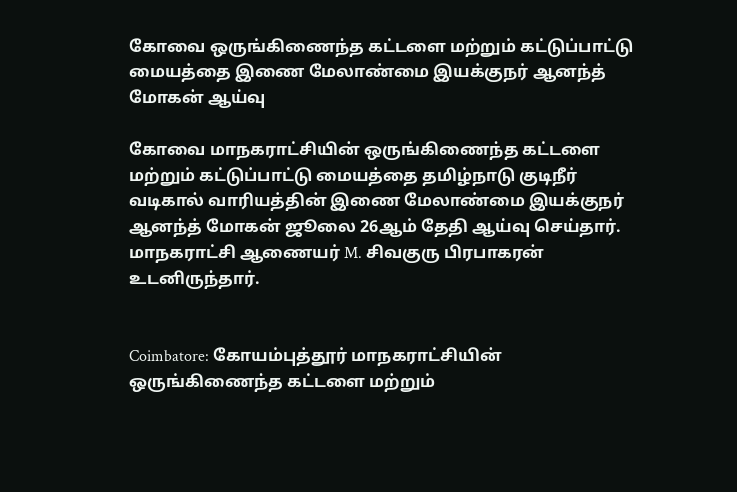கோவை ஒருங்கிணைந்த கட்டளை மற்றும் கட்டுப்பாட்டு மையத்தை இணை மேலாண்மை இயக்குநர் ஆனந்த் மோகன் ஆய்வு

கோவை மாநகராட்சியின் ஒருங்கிணைந்த கட்டளை மற்றும் கட்டுப்பாட்டு மையத்தை தமிழ்நாடு குடிநீர் வடிகால் வாரியத்தின் இணை மேலாண்மை இயக்குநர் ஆனந்த் மோகன் ஜூலை 26ஆம் தேதி ஆய்வு செய்தார். மாநகராட்சி ஆணையர் M. சிவகுரு பிரபாகரன் உடனிருந்தார்.


Coimbatore: கோயம்புத்தூர் மாநகராட்சியின் ஒருங்கிணைந்த கட்டளை மற்றும்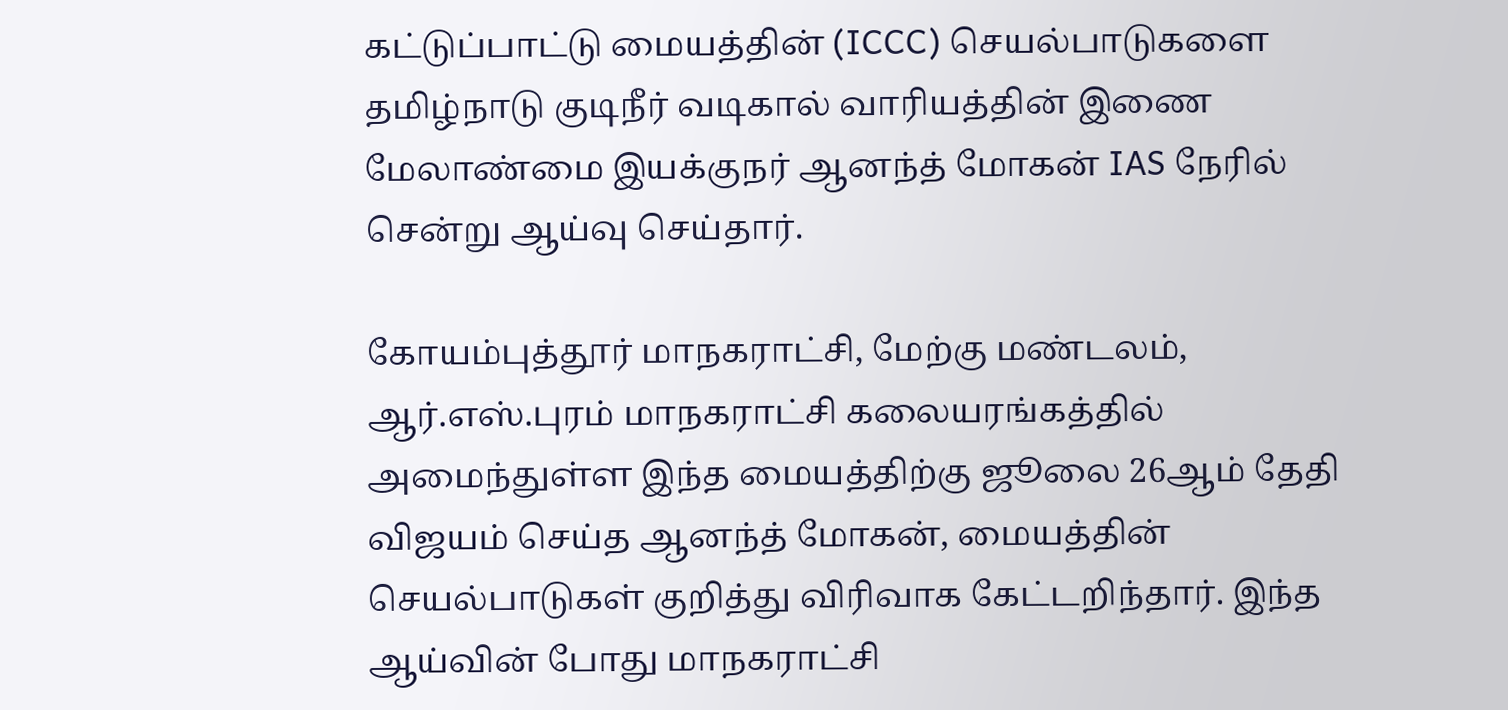கட்டுப்பாட்டு மையத்தின் (ICCC) செயல்பாடுகளை தமிழ்நாடு குடிநீர் வடிகால் வாரியத்தின் இணை மேலாண்மை இயக்குநர் ஆனந்த் மோகன் IAS நேரில் சென்று ஆய்வு செய்தார்.

கோயம்புத்தூர் மாநகராட்சி, மேற்கு மண்டலம், ஆர்.எஸ்.புரம் மாநகராட்சி கலையரங்கத்தில் அமைந்துள்ள இந்த மையத்திற்கு ஜூலை 26ஆம் தேதி விஜயம் செய்த ஆனந்த் மோகன், மையத்தின் செயல்பாடுகள் குறித்து விரிவாக கேட்டறிந்தார். இந்த ஆய்வின் போது மாநகராட்சி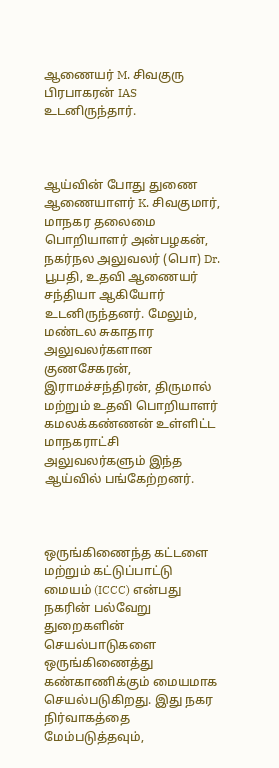ஆணையர் M. சிவகுரு பிரபாகரன் IAS உடனிருந்தார்.



ஆய்வின் போது துணை ஆணையாளர் K. சிவகுமார், மாநகர தலைமை பொறியாளர் அன்பழகன், நகர்நல அலுவலர் (பொ) Dr. பூபதி, உதவி ஆணையர் சந்தியா ஆகியோர் உடனிருந்தனர். மேலும், மண்டல சுகாதார அலுவலர்களான குணசேகரன், இராமச்சந்திரன், திருமால் மற்றும் உதவி பொறியாளர் கமலக்கண்ணன் உள்ளிட்ட மாநகராட்சி அலுவலர்களும் இந்த ஆய்வில் பங்கேற்றனர்.



ஒருங்கிணைந்த கட்டளை மற்றும் கட்டுப்பாட்டு மையம் (ICCC) என்பது நகரின் பல்வேறு துறைகளின் செயல்பாடுகளை ஒருங்கிணைத்து கண்காணிக்கும் மையமாக செயல்படுகிறது. இது நகர நிர்வாகத்தை மேம்படுத்தவும்,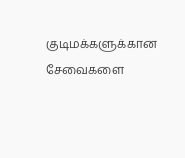குடிமக்களுக்கான சேவைகளை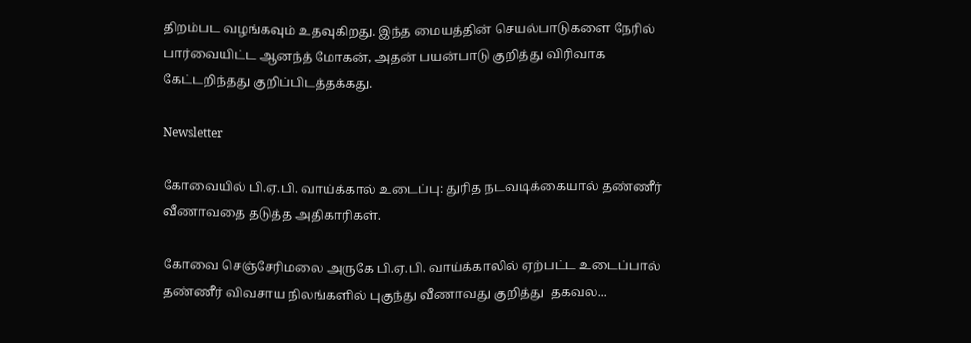திறம்பட வழங்கவும் உதவுகிறது. இந்த மையத்தின் செயல்பாடுகளை நேரில் பார்வையிட்ட ஆனந்த் மோகன், அதன் பயன்பாடு குறித்து விரிவாக கேட்டறிந்தது குறிப்பிடத்தக்கது.

Newsletter

கோவையில் பி.ஏ.பி. வாய்க்கால் உடைப்பு: துரித நடவடிக்கையால் தண்ணீர் வீணாவதை தடுத்த அதிகாரிகள்.

கோவை செஞ்சேரிமலை அருகே பி.ஏ.பி. வாய்க்காலில் ஏற்பட்ட உடைப்பால் தண்ணீர் விவசாய நிலங்களில் புகுந்து வீணாவது குறித்து  தகவல...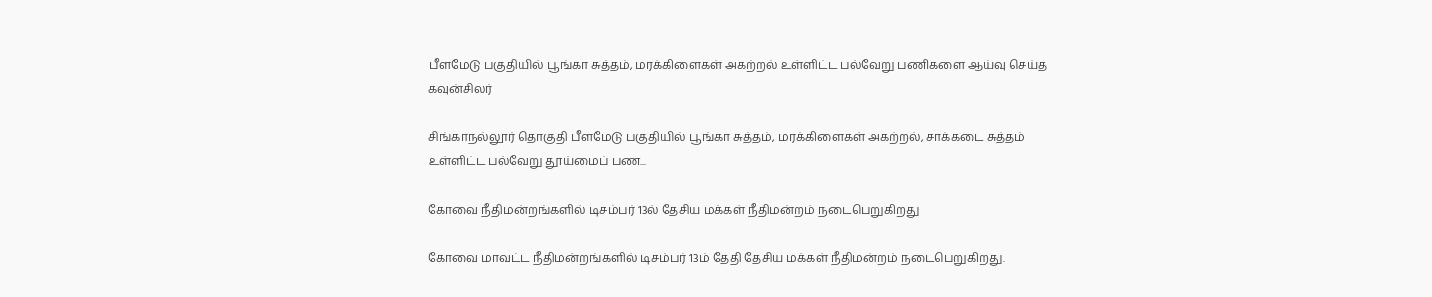பீளமேடு பகுதியில் பூங்கா சுத்தம், மரக்கிளைகள் அகற்றல் உள்ளிட்ட பல்வேறு பணிகளை ஆய்வு செய்த கவுன்சிலர்

சிங்காநல்லூர் தொகுதி பீளமேடு பகுதியில் பூங்கா சுத்தம், மரக்கிளைகள் அகற்றல், சாக்கடை சுத்தம் உள்ளிட்ட பல்வேறு தூய்மைப் பண...

கோவை நீதிமன்றங்களில் டிசம்பர் 13ல் தேசிய மக்கள் நீதிமன்றம் நடைபெறுகிறது

கோவை மாவட்ட நீதிமன்றங்களில் டிசம்பர் 13ம் தேதி தேசிய மக்கள் நீதிமன்றம் நடைபெறுகிறது.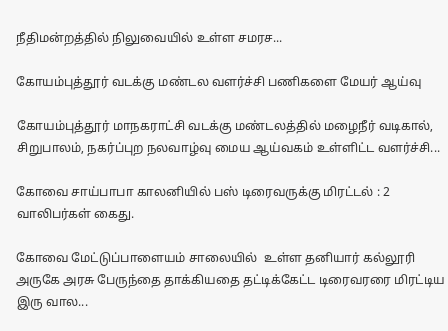நீதிமன்றத்தில் நிலுவையில் உள்ள சமரச...

கோயம்புத்தூர் வடக்கு மண்டல வளர்ச்சி பணிகளை மேயர் ஆய்வு

கோயம்புத்தூர் மாநகராட்சி வடக்கு மண்டலத்தில் மழைநீர் வடிகால், சிறுபாலம், நகர்ப்புற நலவாழ்வு மைய ஆய்வகம் உள்ளிட்ட வளர்ச்சி...

கோவை சாய்பாபா காலனியில் பஸ் டிரைவருக்கு மிரட்டல் : 2 வாலிபர்கள் கைது.

கோவை மேட்டுப்பாளையம் சாலையில்  உள்ள தனியார் கல்லூரி அருகே அரசு பேருந்தை தாக்கியதை தட்டிக்கேட்ட டிரைவரரை மிரட்டிய இரு வால...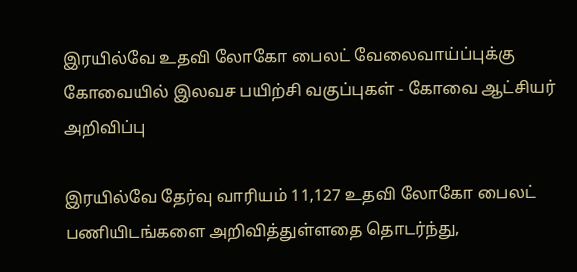இரயில்வே உதவி லோகோ பைலட் வேலைவாய்ப்புக்கு கோவையில் இலவச பயிற்சி வகுப்புகள் - கோவை ஆட்சியர் அறிவிப்பு

இரயில்வே தேர்வு வாரியம் 11,127 உதவி லோகோ பைலட் பணியிடங்களை அறிவித்துள்ளதை தொடர்ந்து,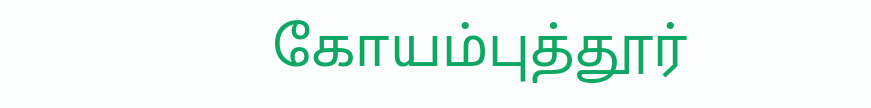கோயம்புத்தூர்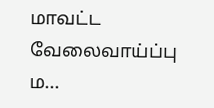மாவட்ட வேலைவாய்ப்பு ம...